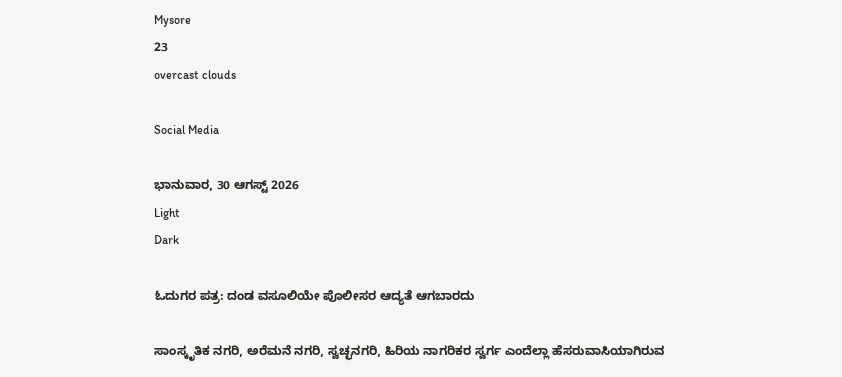Mysore
23
overcast clouds

Social Media

ಭಾನುವಾರ, 30 ಆಗಸ್ಟ್ 2026
Light
Dark

ಓದುಗರ ಪತ್ರ: ದಂಡ ವಸೂಲಿಯೇ ಪೊಲೀಸರ ಆದ್ಯತೆ ಆಗಬಾರದು

ಸಾಂಸ್ಕೃತಿಕ ನಗರಿ, ಅರೆಮನೆ ನಗರಿ, ಸ್ವಚ್ಛನಗರಿ, ಹಿರಿಯ ನಾಗರಿಕರ ಸ್ವರ್ಗ ಎಂದೆಲ್ಲಾ ಹೆಸರುವಾಸಿಯಾಗಿರುವ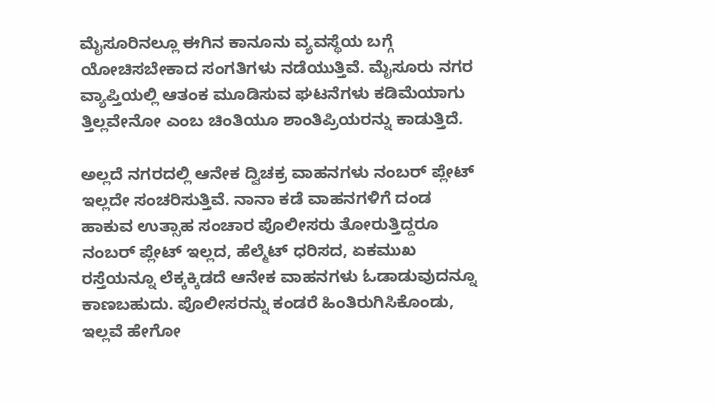ಮೈಸೂರಿನಲ್ಲೂ ಈಗಿನ ಕಾನೂನು ವ್ಯವಸ್ಥೆಯ ಬಗ್ಗೆ ಯೋಚಿಸಬೇಕಾದ ಸಂಗತಿಗಳು ನಡೆಯುತ್ತಿವೆ. ಮೈಸೂರು ನಗರ ವ್ಯಾಪ್ತಿಯಲ್ಲಿ ಆತಂಕ ಮೂಡಿಸುವ ಘಟನೆಗಳು ಕಡಿಮೆಯಾಗು ತ್ತಿಲ್ಲವೇನೋ ಎಂಬ ಚಿಂತಿಯೂ ಶಾಂತಿಪ್ರಿಯರನ್ನು ಕಾಡುತ್ತಿದೆ.

ಅಲ್ಲದೆ ನಗರದಲ್ಲಿ ಆನೇಕ ದ್ವಿಚಕ್ರ ವಾಹನಗಳು ನಂಬರ್ ಪ್ಲೇಟ್ ಇಲ್ಲದೇ ಸಂಚರಿಸುತ್ತಿವೆ. ನಾನಾ ಕಡೆ ವಾಹನಗಳಿಗೆ ದಂಡ ಹಾಕುವ ಉತ್ಸಾಹ ಸಂಚಾರ ಪೊಲೀಸರು ತೋರುತ್ತಿದ್ದರೂ ನಂಬರ್ ಪ್ಲೇಟ್ ಇಲ್ಲದ, ಹೆಲ್ಮೆಟ್ ಧರಿಸದ, ಏಕಮುಖ ರಸ್ತೆಯನ್ನೂ ಲೆಕ್ಕಕ್ಕಿಡದೆ ಆನೇಕ ವಾಹನಗಳು ಓಡಾಡುವುದನ್ನೂ ಕಾಣಬಹುದು. ಪೊಲೀಸರನ್ನು ಕಂಡರೆ ಹಿಂತಿರುಗಿಸಿಕೊಂಡು, ಇಲ್ಲವೆ ಹೇಗೋ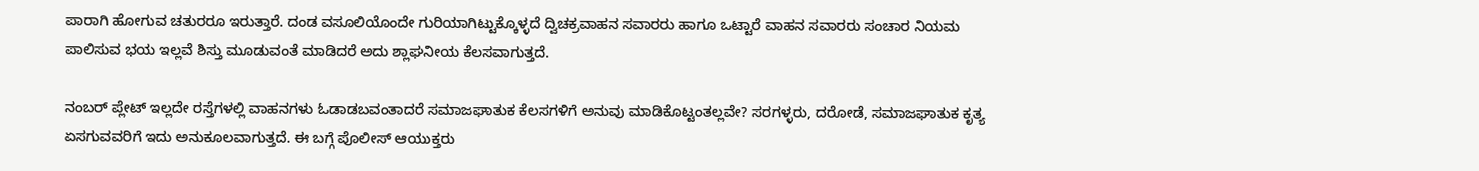ಪಾರಾಗಿ ಹೋಗುವ ಚತುರರೂ ಇರುತ್ತಾರೆ. ದಂಡ ವಸೂಲಿಯೊಂದೇ ಗುರಿಯಾಗಿಟ್ಟುಕ್ಕೊಳ್ಳದೆ ದ್ವಿಚಕ್ರವಾಹನ ಸವಾರರು ಹಾಗೂ ಒಟ್ಟಾರೆ ವಾಹನ ಸವಾರರು ಸಂಚಾರ ನಿಯಮ ಪಾಲಿಸುವ ಭಯ ಇಲ್ಲವೆ ಶಿಸ್ತು ಮೂಡುವಂತೆ ಮಾಡಿದರೆ ಅದು ಶ್ಲಾಘನೀಯ ಕೆಲಸವಾಗುತ್ತದೆ.

ನಂಬರ್ ಪ್ಲೇಟ್ ಇಲ್ಲದೇ ರಸ್ತೆಗಳಲ್ಲಿ ವಾಹನಗಳು ಓಡಾಡಬವಂತಾದರೆ ಸಮಾಜಘಾತುಕ ಕೆಲಸಗಳಿಗೆ ಅನುವು ಮಾಡಿಕೊಟ್ಟಂತಲ್ಲವೇ? ಸರಗಳ್ಳರು, ದರೋಡೆ, ಸಮಾಜಘಾತುಕ ಕೃತ್ಯ ಏಸಗುವವರಿಗೆ ಇದು ಅನುಕೂಲವಾಗುತ್ತದೆ. ಈ ಬಗ್ಗೆ ಪೊಲೀಸ್ ಆಯುಕ್ತರು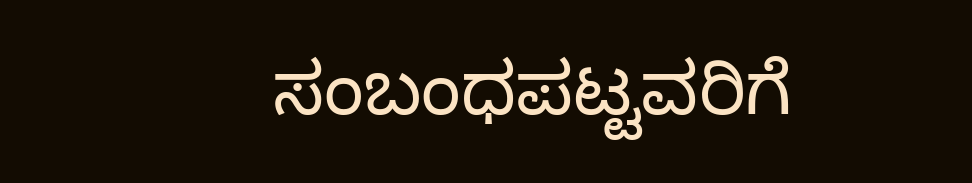ಸಂಬಂಧಪಟ್ಟವರಿಗೆ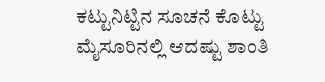ಕಟ್ಟುನಿಟ್ಟಿನ ಸೂಚನೆ ಕೊಟ್ಟು ಮೈಸೂರಿನಲ್ಲಿ ಆದಷ್ಟು ಶಾಂತಿ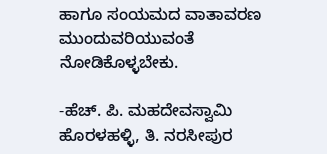ಹಾಗೂ ಸಂಯಮದ ವಾತಾವರಣ ಮುಂದುವರಿಯುವಂತೆ ನೋಡಿಕೊಳ್ಳಬೇಕು.

-ಹೆಚ್. ಪಿ. ಮಹದೇವಸ್ವಾಮಿ ಹೊರಳಹಳ್ಳಿ, ತಿ. ನರಸೀಪುರ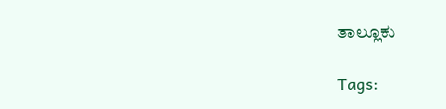ತಾಲ್ಲೂಕು

Tags: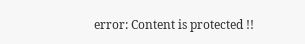error: Content is protected !!